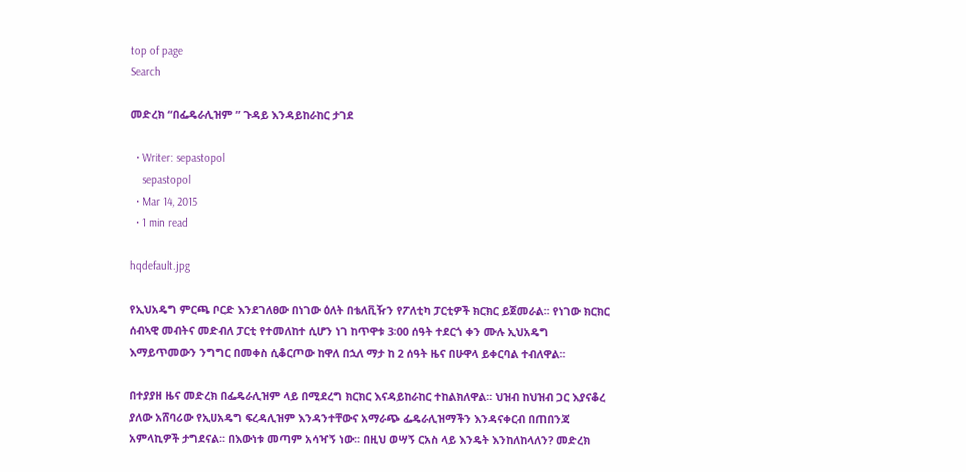top of page
Search

መድረክ “በፌዴራሊዝም ” ጉዳይ እንዳይከራከር ታገደ

  • Writer: sepastopol
    sepastopol
  • Mar 14, 2015
  • 1 min read

hqdefault.jpg

የኢህአዴግ ምርጫ ቦርድ እንደገለፀው በነገው ዕለት በቴለቪዥን የፖለቲካ ፓርቲዎች ክርክር ይጀመራል፡፡ የነገው ክርክር ሰብኣዊ መብትና መድብለ ፓርቲ የተመለከተ ሲሆን ነገ ከጥዋቱ 3፡00 ሰዓት ተደርጎ ቀን ሙሉ ኢህአዴግ እማይጥመውን ንግግር በመቀስ ሲቆርጦው ከዋለ በኋለ ማታ ከ 2 ሰዓት ዜና በሁዋላ ይቀርባል ተብለዋል፡፡

በተያያዘ ዜና መድረክ በፌዴራሊዝም ላይ በሚደረግ ክርክር እናዳይከራከር ተከልክለዋል፡፡ ህዝብ ከህዝብ ጋር እያናቆረ ያለው አሸባሪው የኢሀአዴግ ፍረዳሊዝም እንዳንተቸውና አማራጭ ፌዴራሊዝማችን እንዳናቀርብ በጠበንጃ አምላኪዎች ታግደናል፡፡ በእውነቱ መጣም አሳዣኝ ነው፡፡ በዚህ ወሣኝ ርአስ ላይ እንዴት እንከለከላለን? መድረክ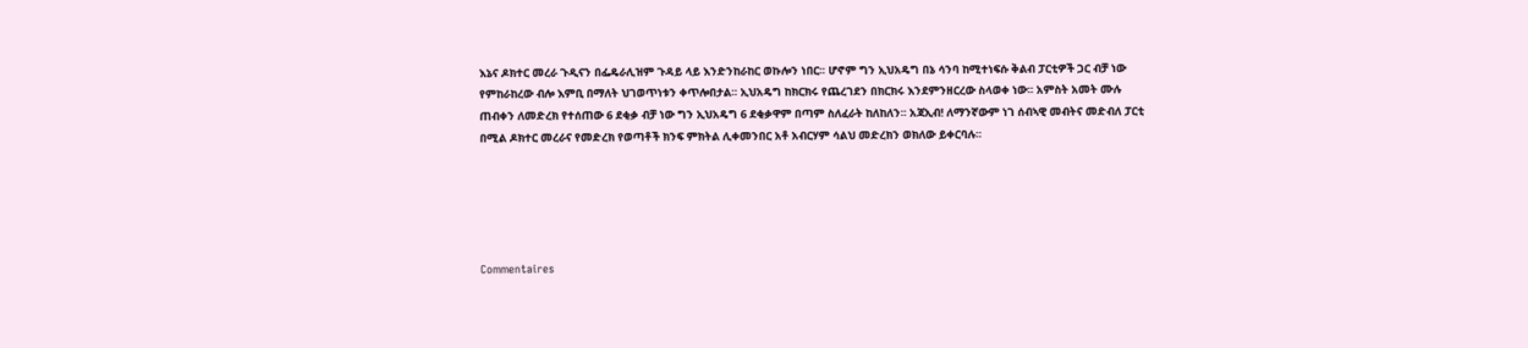እኔና ዶክተር መረራ ጉዲናን በፌዴራሊዝም ጉዳይ ላይ እንድንከራከር ወኩሎን ነበር፡፡ ሆኖም ግን ኢህአዴግ በኔ ሳንባ ከሚተነፍሱ ቅልብ ፓርቲዎች ጋር ብቻ ነው የምከራከረው ብሎ እምቢ በማለት ህገወጥነቱን ቀጥሎበታል፡፡ ኢህአዴግ ከክርክሩ የጨረገደን በክርክሩ እንደምንዘርረው ስላወቀ ነው፡፡ አምስት አመት ሙሉ ጠብቀን ለመድረክ የተሰጠው 6 ደቂቃ ብቻ ነው ግን ኢህአዴግ 6 ደቂቃዋም በጣም ስለፈራት ከለከለን፡፡ አጃኢብ! ለማንኛውም ነገ ሰብኣዊ መብትና መድብለ ፓርቲ በሚል ዶክተር መረራና የመድረክ የወጣቶች ክንፍ ምክትል ሊቀመንበር አቶ አብርሃም ሳልህ መድረክን ወክለው ይቀርባሉ፡፡





Commentaires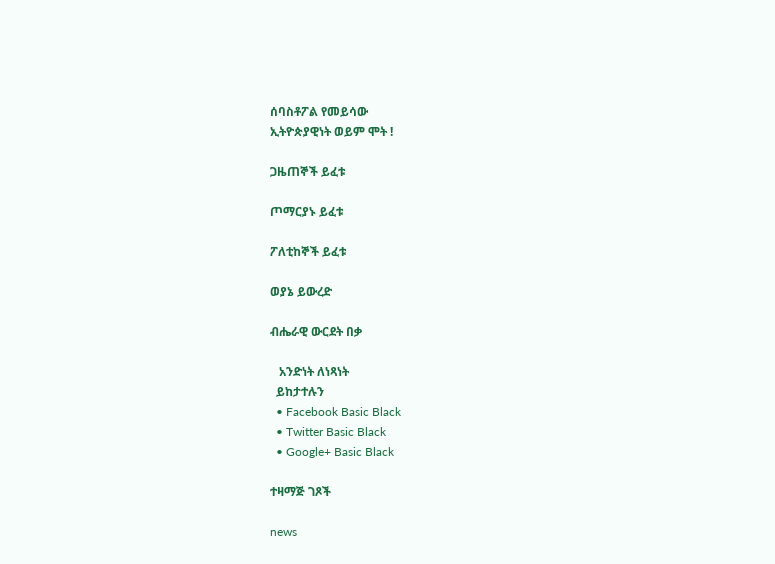ሰባስቶፖል የመይሳው
ኢትዮጵያዊነት ወይም ሞት !

ጋዜጠኞች ይፈቱ

ጦማርያኑ ይፈቱ

ፖለቲከኞች ይፈቱ

ወያኔ ይውረድ

ብሔራዊ ውርደት በቃ

   አንድነት ለነጻነት
  ይከታተሉን
  • Facebook Basic Black
  • Twitter Basic Black
  • Google+ Basic Black

ተዛማጅ ገጾች

news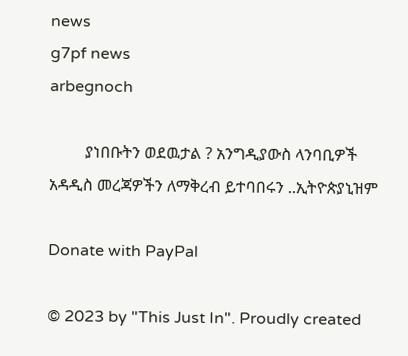news
g7pf news
arbegnoch

         ያነበቡትን ወደዉታል ? አንግዲያውስ ላንባቢዎች አዳዲስ መረጃዎችን ለማቅረብ ይተባበሩን ..ኢትዮጵያኒዝም

Donate with PayPal

© 2023 by "This Just In". Proudly created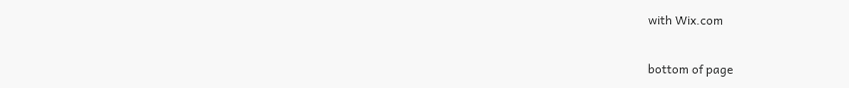with Wix.com

bottom of page